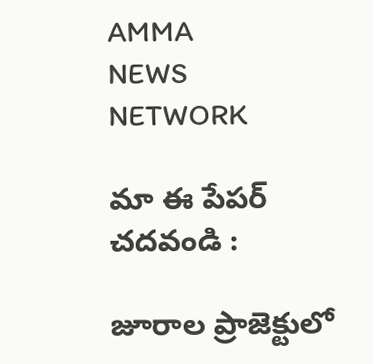AMMA
NEWS
NETWORK

మా ఈ పేపర్ చదవండి :

జూరాల ప్రాజెక్టులో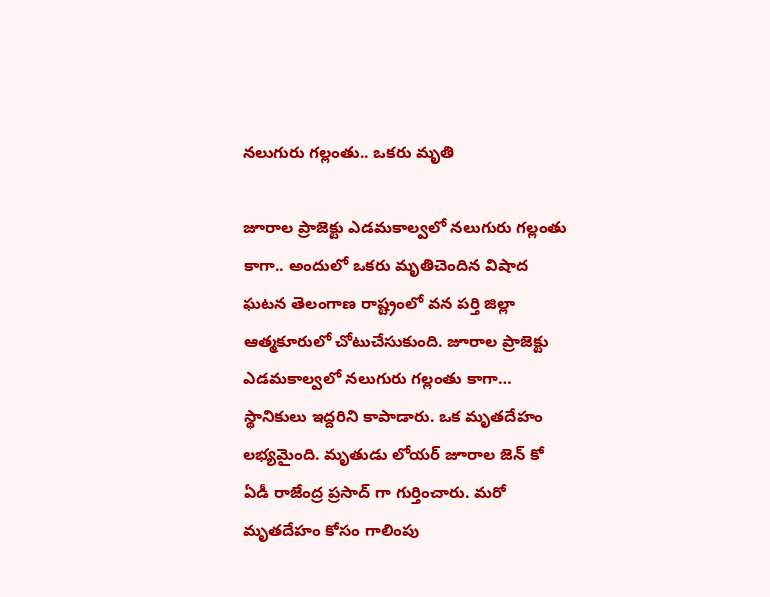నలుగురు గల్లంతు.. ఒకరు మృతి

జూరాల ప్రాజెక్టు ఎడమకాల్వలో నలుగురు గల్లంతు కాగా.. అందులో ఒకరు మృతిచెందిన విషాద ఘటన తెలంగాణ రాష్ట్రంలో వన పర్తి జిల్లా ఆత్మకూరులో చోటుచేసుకుంది. జూరాల ప్రాజెక్టు ఎడమకాల్వలో నలుగురు గల్లంతు కాగా… స్థానికులు ఇద్దరిని కాపాడారు. ఒక మృతదేహం లభ్యమైంది. మృతుడు లోయర్ జూరాల జెన్ కో ఏడీ రాజేంద్ర ప్రసాద్ గా గుర్తించారు. మరో మృతదేహం కోసం గాలింపు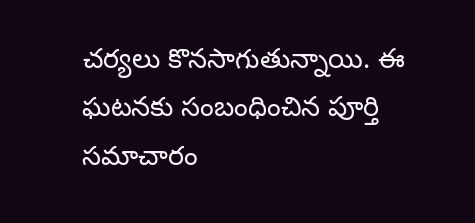చర్యలు కొనసాగుతున్నాయి. ఈ ఘటనకు సంబంధించిన పూర్తి సమాచారం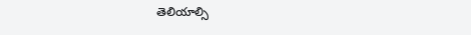తెలియాల్సి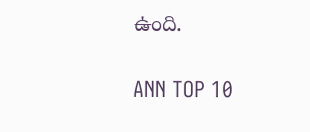ఉంది.

ANN TOP 10